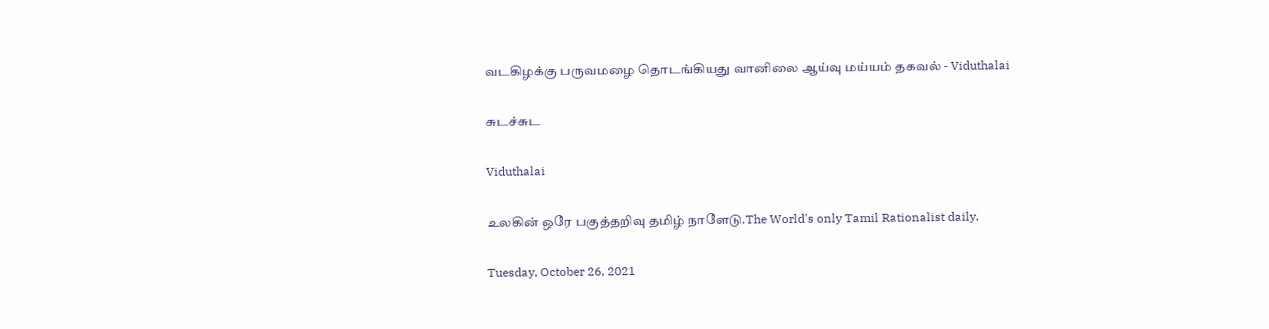வடகிழக்கு பருவமழை தொடங்கியது வானிலை ஆய்வு மய்யம் தகவல் - Viduthalai

சுடச்சுட

Viduthalai

உலகின் ஒரே பகுத்தறிவு தமிழ் நாளேடு.The World's only Tamil Rationalist daily.

Tuesday, October 26, 2021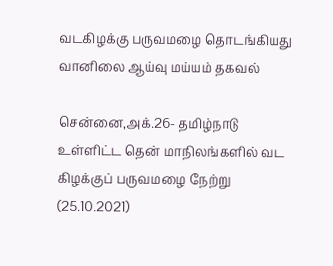வடகிழக்கு பருவமழை தொடங்கியது வானிலை ஆய்வு மய்யம் தகவல்

சென்னை,அக்.26- தமிழ்நாடு உள்ளிட்ட தென் மாநிலங்களில் வட கிழக்குப் பருவமழை நேற்று (25.10.2021)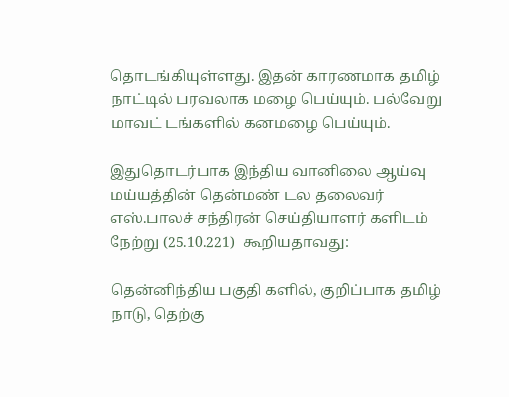தொடங்கியுள்ளது. இதன் காரணமாக தமிழ் நாட்டில் பரவலாக மழை பெய்யும். பல்வேறு மாவட் டங்களில் கனமழை பெய்யும்.

இதுதொடர்பாக இந்திய வானிலை ஆய்வு மய்யத்தின் தென்மண் டல தலைவர் எஸ்.பாலச் சந்திரன் செய்தியாளர் களிடம் நேற்று (25.10.221)  கூறியதாவது:

தென்னிந்திய பகுதி களில், குறிப்பாக தமிழ் நாடு, தெற்கு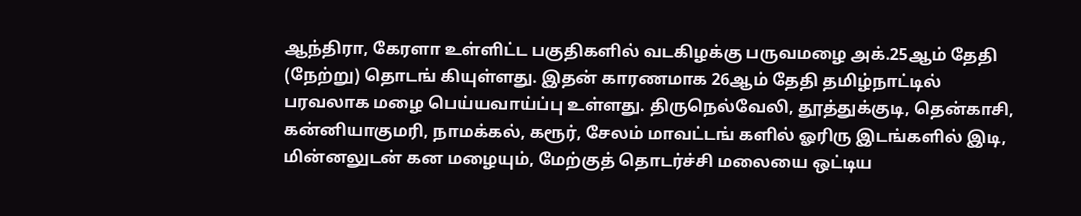ஆந்திரா, கேரளா உள்ளிட்ட பகுதிகளில் வடகிழக்கு பருவமழை அக்.25ஆம் தேதி (நேற்று) தொடங் கியுள்ளது. இதன் காரணமாக 26ஆம் தேதி தமிழ்நாட்டில் பரவலாக மழை பெய்யவாய்ப்பு உள்ளது. திருநெல்வேலி, தூத்துக்குடி, தென்காசி, கன்னியாகுமரி, நாமக்கல், கரூர், சேலம் மாவட்டங் களில் ஓரிரு இடங்களில் இடி, மின்னலுடன் கன மழையும், மேற்குத் தொடர்ச்சி மலையை ஒட்டிய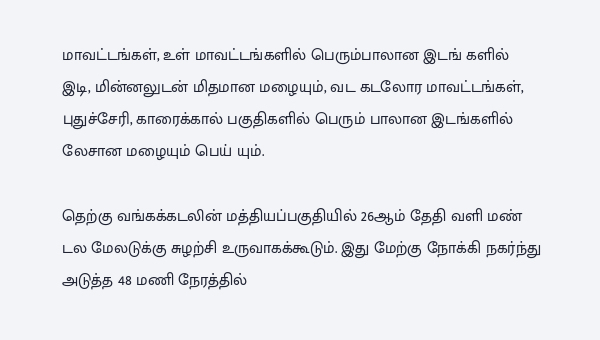மாவட்டங்கள், உள் மாவட்டங்களில் பெரும்பாலான இடங் களில் இடி, மின்னலுடன் மிதமான மழையும், வட கடலோர மாவட்டங்கள், புதுச்சேரி, காரைக்கால் பகுதிகளில் பெரும் பாலான இடங்களில் லேசான மழையும் பெய் யும்.

தெற்கு வங்கக்கடலின் மத்தியப்பகுதியில் 26ஆம் தேதி வளி மண் டல மேலடுக்கு சுழற்சி உருவாகக்கூடும். இது மேற்கு நோக்கி நகர்ந்து அடுத்த 48 மணி நேரத்தில்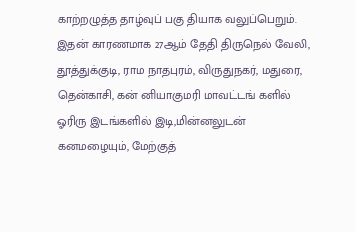காற்றழுத்த தாழ்வுப் பகு தியாக வலுப்பெறும். இதன் காரணமாக 27ஆம் தேதி திருநெல் வேலி, தூத்துக்குடி, ராம நாதபுரம், விருதுநகர், மதுரை, தென்காசி, கன் னியாகுமரி மாவட்டங் களில் ஓரிரு இடங்களில் இடி,மின்னலுடன் கனமழையும், மேற்குத்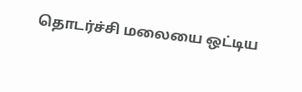தொடர்ச்சி மலையை ஒட்டிய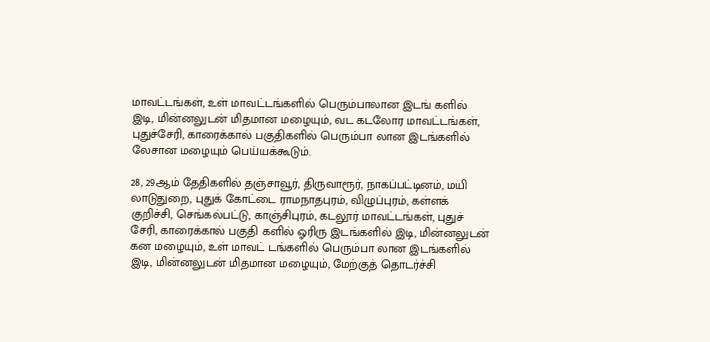மாவட்டங்கள், உள் மாவட்டங்களில் பெரும்பாலான இடங் களில் இடி, மின்னலுடன் மிதமான மழையும், வட கடலோர மாவட்டங்கள், புதுச்சேரி, காரைக்கால் பகுதிகளில் பெரும்பா லான இடங்களில் லேசான மழையும் பெய்யக்கூடும்.

28, 29ஆம் தேதிகளில் தஞ்சாவூர், திருவாரூர், நாகப்பட்டினம், மயி லாடுதுறை, புதுக் கோட்டை ராமநாதபுரம், விழுப்புரம், கள்ளக் குறிச்சி, செங்கல்பட்டு, காஞ்சிபுரம், கடலூர் மாவட்டங்கள், புதுச் சேரி, காரைக்கால் பகுதி களில் ஓரிரு இடங்களில் இடி, மின்னலுடன் கன மழையும், உள் மாவட் டங்களில் பெரும்பா லான இடங்களில் இடி, மின்னலுடன் மிதமான மழையும், மேற்குத் தொடர்ச்சி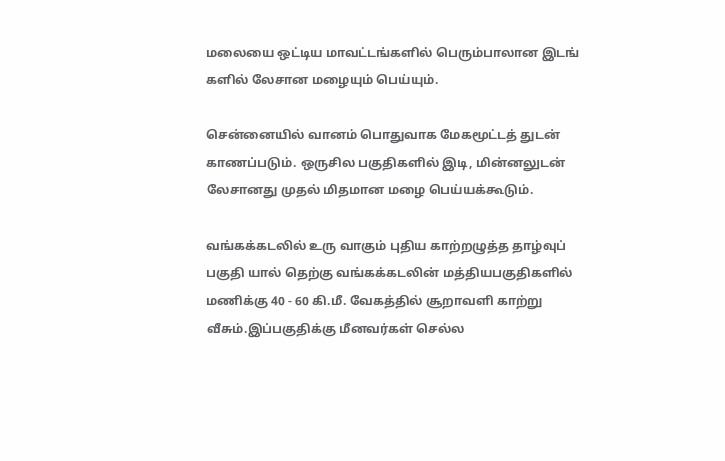மலையை ஒட்டிய மாவட்டங்களில் பெரும்பாலான இடங் களில் லேசான மழையும் பெய்யும்.

சென்னையில் வானம் பொதுவாக மேகமூட்டத் துடன் காணப்படும். ஒருசில பகுதிகளில் இடி, மின்னலுடன் லேசானது முதல் மிதமான மழை பெய்யக்கூடும்.

வங்கக்கடலில் உரு வாகும் புதிய காற்றழுத்த தாழ்வுப் பகுதி யால் தெற்கு வங்கக்கடலின் மத்தியபகுதிகளில் மணிக்கு 40 - 60 கி.மீ. வேகத்தில் சூறாவளி காற்று வீசும்.இப்பகுதிக்கு மீனவர்கள் செல்ல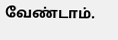வேண்டாம்.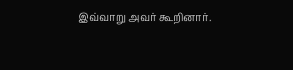இவ்வாறு அவர் கூறினார்.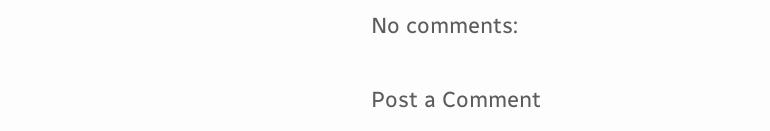No comments:

Post a Comment